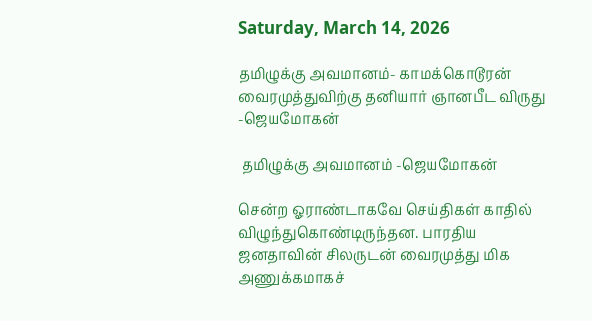Saturday, March 14, 2026

தமிழுக்கு அவமானம்- காமக்கொடூரன் வைரமுத்துவிற்கு தனியார் ஞானபீட விருது -ஜெயமோகன்

 தமிழுக்கு அவமானம் -ஜெயமோகன்

சென்ற ஓராண்டாகவே செய்திகள் காதில் விழுந்துகொண்டிருந்தன. பாரதிய ஜனதாவின் சிலருடன் வைரமுத்து மிக அணுக்கமாகச்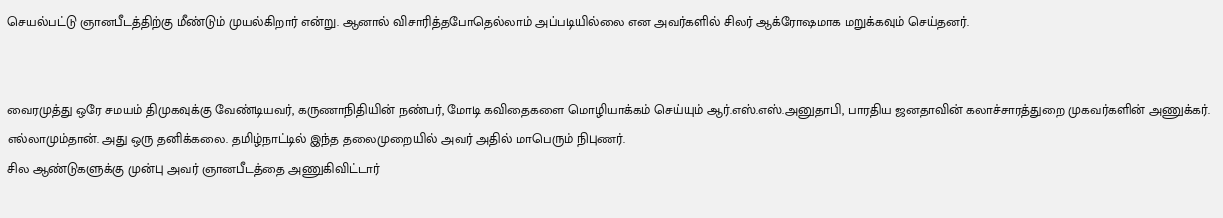செயல்பட்டு ஞானபீடத்திற்கு மீண்டும் முயல்கிறார் என்று. ஆனால் விசாரித்தபோதெல்லாம் அப்படியில்லை என அவர்களில் சிலர் ஆக்ரோஷமாக மறுக்கவும் செய்தனர்.


வைரமுத்து ஒரே சமயம் திமுகவுக்கு வேண்டியவர், கருணாநிதியின் நண்பர், மோடி கவிதைகளை மொழியாக்கம் செய்யும் ஆர்.எஸ்.எஸ்.அனுதாபி, பாரதிய ஜனதாவின் கலாச்சாரத்துறை முகவர்களின் அணுக்கர். எல்லாமும்தான். அது ஒரு தனிக்கலை. தமிழ்நாட்டில் இந்த தலைமுறையில் அவர் அதில் மாபெரும் நிபுணர்.
சில ஆண்டுகளுக்கு முன்பு அவர் ஞானபீடத்தை அணுகிவிட்டார்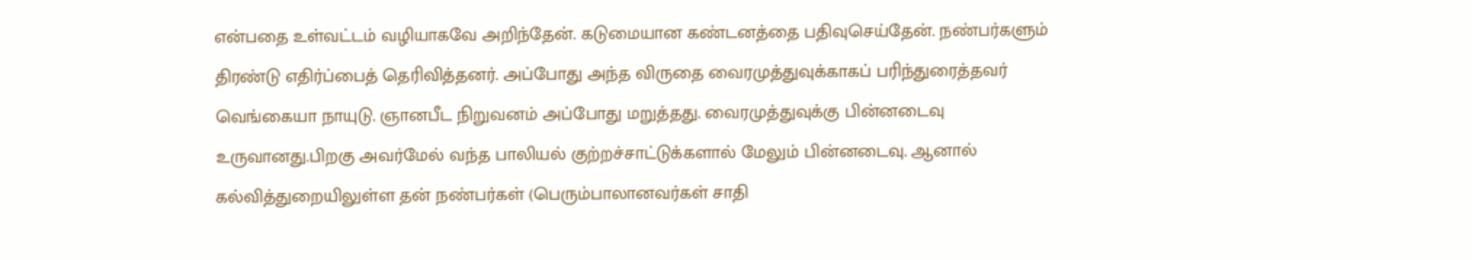என்பதை உள்வட்டம் வழியாகவே அறிந்தேன். கடுமையான கண்டனத்தை பதிவுசெய்தேன். நண்பர்களும் திரண்டு எதிர்ப்பைத் தெரிவித்தனர். அப்போது அந்த விருதை வைரமுத்துவுக்காகப் பரிந்துரைத்தவர் வெங்கையா நாயுடு. ஞானபீட நிறுவனம் அப்போது மறுத்தது. வைரமுத்துவுக்கு பின்னடைவு உருவானது.பிறகு அவர்மேல் வந்த பாலியல் குற்றச்சாட்டுக்களால் மேலும் பின்னடைவு. ஆனால் கல்வித்துறையிலுள்ள தன் நண்பர்கள் (பெரும்பாலானவர்கள் சாதி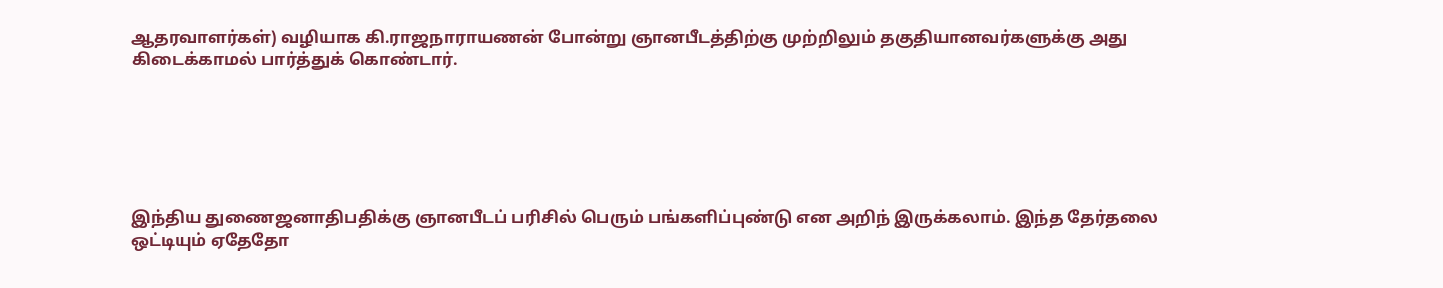ஆதரவாளர்கள்) வழியாக கி.ராஜநாராயணன் போன்று ஞானபீடத்திற்கு முற்றிலும் தகுதியானவர்களுக்கு அது கிடைக்காமல் பார்த்துக் கொண்டார்.






இந்திய துணைஜனாதிபதிக்கு ஞானபீடப் பரிசில் பெரும் பங்களிப்புண்டு என அறிந் இருக்கலாம். இந்த தேர்தலை ஒட்டியும் ஏதேதோ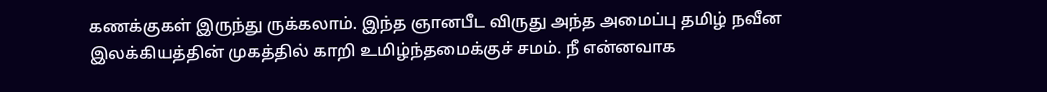கணக்குகள் இருந்து ருக்கலாம். இந்த ஞானபீட விருது அந்த அமைப்பு தமிழ் நவீன இலக்கியத்தின் முகத்தில் காறி உமிழ்ந்தமைக்குச் சமம். நீ என்னவாக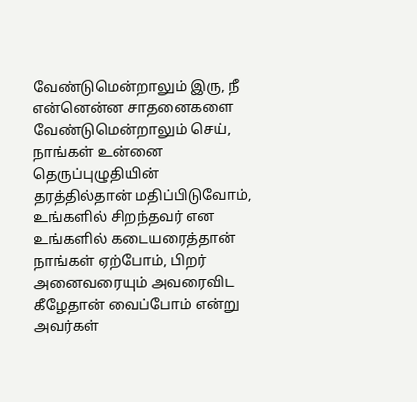வேண்டுமென்றாலும் இரு, நீ என்னென்ன சாதனைகளை வேண்டுமென்றாலும் செய், நாங்கள் உன்னை தெருப்புழுதியின் தரத்தில்தான் மதிப்பிடுவோம், உங்களில் சிறந்தவர் என உங்களில் கடையரைத்தான் நாங்கள் ஏற்போம், பிறர் அனைவரையும் அவரைவிட கீழேதான் வைப்போம் என்று அவர்கள்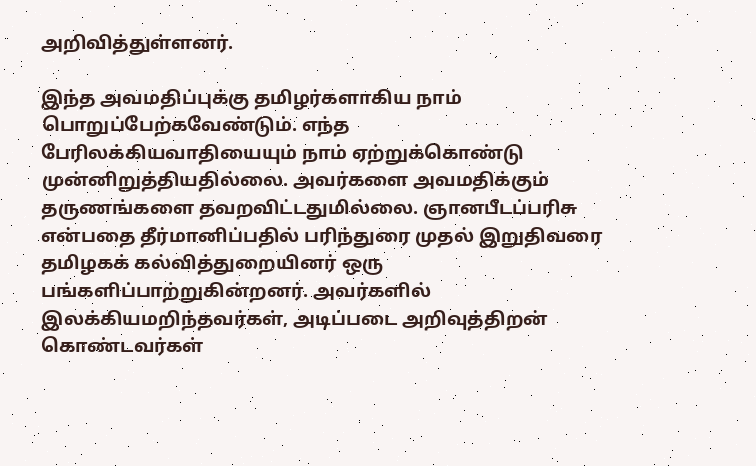அறிவித்துள்ளனர்.

இந்த அவமதிப்புக்கு தமிழர்களாகிய நாம் பொறுப்பேற்கவேண்டும். எந்த பேரிலக்கியவாதியையும் நாம் ஏற்றுக்கொண்டு முன்னிறுத்தியதில்லை. அவர்களை அவமதிக்கும் தருணங்களை தவறவிட்டதுமில்லை. ஞானபீடப்பரிசு என்பதை தீர்மானிப்பதில் பரிந்துரை முதல் இறுதிவரை தமிழகக் கல்வித்துறையினர் ஒரு பங்களிப்பாற்றுகின்றனர். அவர்களில் இலக்கியமறிந்தவர்கள், அடிப்படை அறிவுத்திறன் கொண்டவர்கள்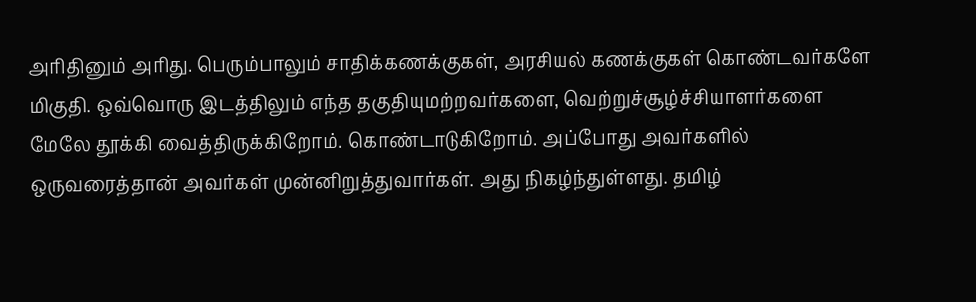அரிதினும் அரிது. பெரும்பாலும் சாதிக்கணக்குகள், அரசியல் கணக்குகள் கொண்டவர்களே மிகுதி. ஒவ்வொரு இடத்திலும் எந்த தகுதியுமற்றவர்களை, வெற்றுச்சூழ்ச்சியாளர்களை மேலே தூக்கி வைத்திருக்கிறோம். கொண்டாடுகிறோம். அப்போது அவர்களில் ஒருவரைத்தான் அவர்கள் முன்னிறுத்துவார்கள். அது நிகழ்ந்துள்ளது. தமிழ்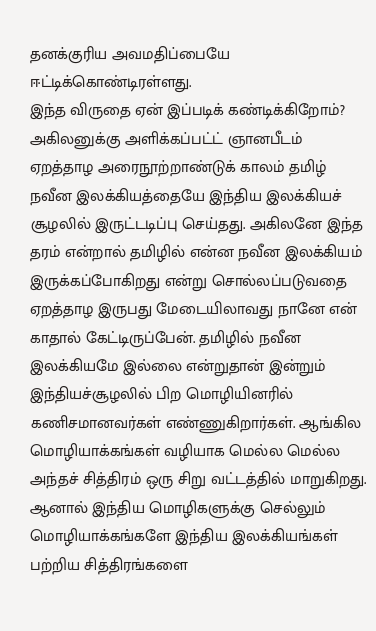தனக்குரிய அவமதிப்பையே ஈட்டிக்கொண்டிரள்ளது.
இந்த விருதை ஏன் இப்படிக் கண்டிக்கிறோம்? அகிலனுக்கு அளிக்கப்பட்ட் ஞானபீடம் ஏறத்தாழ அரைநூற்றாண்டுக் காலம் தமிழ் நவீன இலக்கியத்தையே இந்திய இலக்கியச் சூழலில் இருட்டடிப்பு செய்தது. அகிலனே இந்த தரம் என்றால் தமிழில் என்ன நவீன இலக்கியம் இருக்கப்போகிறது என்று சொல்லப்படுவதை ஏறத்தாழ இருபது மேடையிலாவது நானே என் காதால் கேட்டிருப்பேன். தமிழில் நவீன இலக்கியமே இல்லை என்றுதான் இன்றும் இந்தியச்சூழலில் பிற மொழியினரில் கணிசமானவர்கள் எண்ணுகிறார்கள். ஆங்கில மொழியாக்கங்கள் வழியாக மெல்ல மெல்ல அந்தச் சித்திரம் ஒரு சிறு வட்டத்தில் மாறுகிறது. ஆனால் இந்திய மொழிகளுக்கு செல்லும் மொழியாக்கங்களே இந்திய இலக்கியங்கள் பற்றிய சித்திரங்களை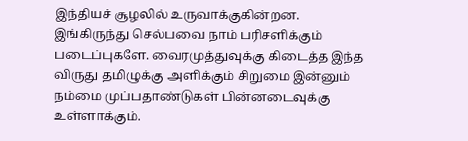இந்தியச் சூழலில் உருவாக்குகின்றன. இங்கிருந்து செல்பவை நாம் பரிசளிக்கும் படைப்புகளே. வைரமுத்துவுக்கு கிடைத்த இந்த விருது தமிழுக்கு அளிக்கும் சிறுமை இன்னும் நம்மை முப்பதாண்டுகள் பின்னடைவுக்கு உள்ளாக்கும்.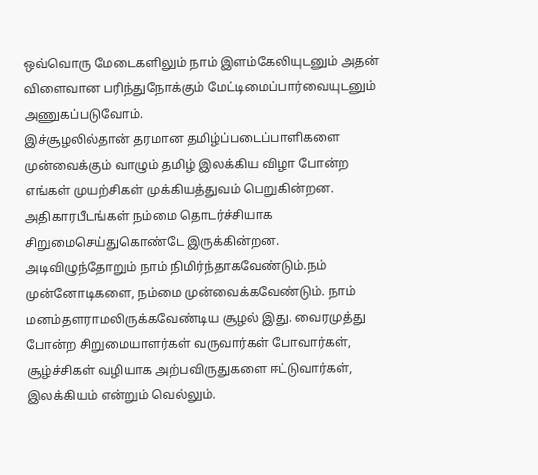ஒவ்வொரு மேடைகளிலும் நாம் இளம்கேலியுடனும் அதன் விளைவான பரிந்துநோக்கும் மேட்டிமைப்பார்வையுடனும் அணுகப்படுவோம்.
இச்சூழலில்தான் தரமான தமிழ்ப்படைப்பாளிகளை முன்வைக்கும் வாழும் தமிழ் இலக்கிய விழா போன்ற எங்கள் முயற்சிகள் முக்கியத்துவம் பெறுகின்றன. அதிகாரபீடங்கள் நம்மை தொடர்ச்சியாக சிறுமைசெய்துகொண்டே இருக்கின்றன. அடிவிழுந்தோறும் நாம் நிமிர்ந்தாகவேண்டும்.நம் முன்னோடிகளை, நம்மை முன்வைக்கவேண்டும். நாம் மனம்தளராமலிருக்கவேண்டிய சூழல் இது. வைரமுத்து போன்ற சிறுமையாளர்கள் வருவார்கள் போவார்கள், சூழ்ச்சிகள் வழியாக அற்பவிருதுகளை ஈட்டுவார்கள், இலக்கியம் என்றும் வெல்லும்.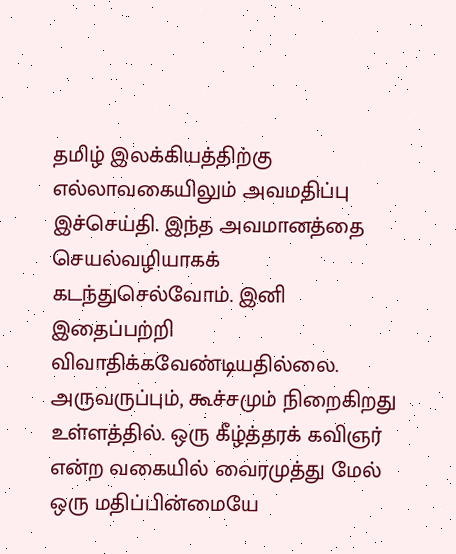தமிழ் இலக்கியத்திற்கு எல்லாவகையிலும் அவமதிப்பு இச்செய்தி. இந்த அவமானத்தை செயல்வழியாகக் கடந்துசெல்வோம். இனி இதைப்பற்றி விவாதிக்கவேண்டியதில்லை. அருவருப்பும், கூச்சமும் நிறைகிறது உள்ளத்தில். ஒரு கீழ்த்தரக் கவிஞர் என்ற வகையில் வைரமுத்து மேல் ஒரு மதிப்பின்மையே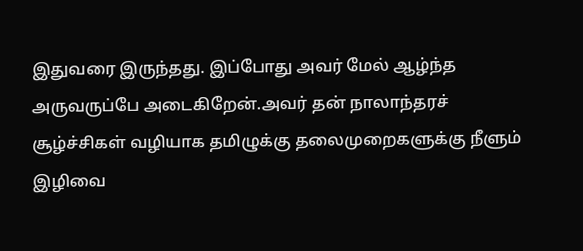இதுவரை இருந்தது. இப்போது அவர் மேல் ஆழ்ந்த அருவருப்பே அடைகிறேன்.அவர் தன் நாலாந்தரச் சூழ்ச்சிகள் வழியாக தமிழுக்கு தலைமுறைகளுக்கு நீளும் இழிவை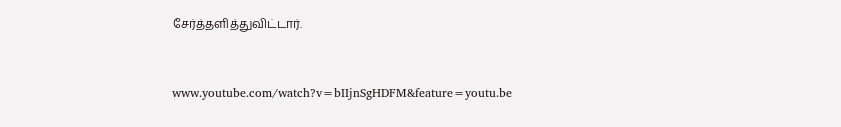சேர்த்தளித்துவிட்டார்.


www.youtube.com/watch?v=bIIjnSgHDFM&feature=youtu.be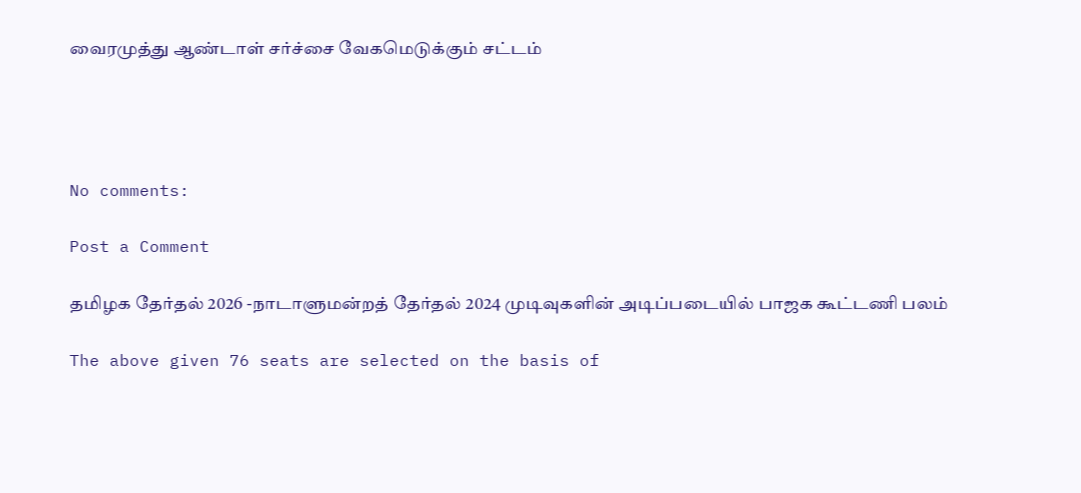வைரமுத்து ஆண்டாள் சர்ச்சை வேகமெடுக்கும் சட்டம்




No comments:

Post a Comment

தமிழக தேர்தல் 2026 -நாடாளுமன்றத் தேர்தல் 2024 முடிவுகளின் அடிப்படையில் பாஜக கூட்டணி பலம்

The above given 76 seats are selected on the basis of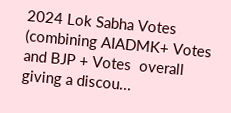2024 Lok Sabha Votes (combining AIADMK+ Votes and BJP + Votes  overall giving a discou...